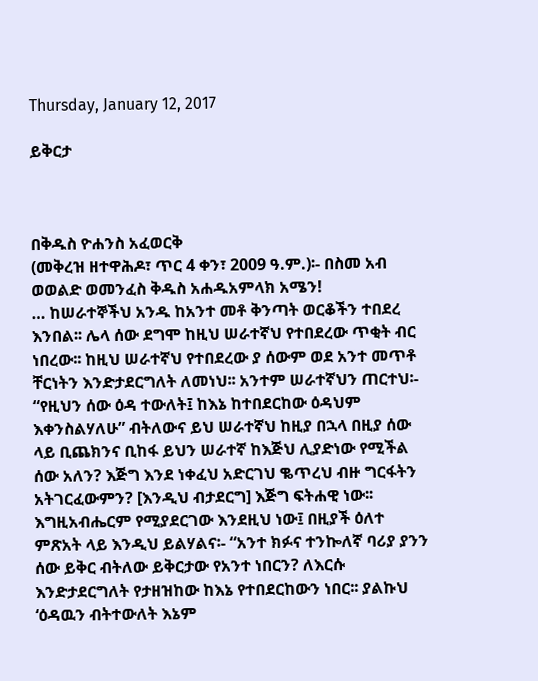Thursday, January 12, 2017

ይቅርታ



በቅዱስ ዮሐንስ አፈወርቅ
(መቅረዝ ዘተዋሕዶ፣ ጥር 4 ቀን፣ 2009 ዓ.ም.)፡- በስመ አብ ወወልድ ወመንፈስ ቅዱስ አሐዱአምላክ አሜን!
… ከሠራተኞችህ አንዱ ከአንተ መቶ ቅንጣት ወርቆችን ተበደረ እንበል፡፡ ሌላ ሰው ደግሞ ከዚህ ሠራተኛህ የተበደረው ጥቂት ብር ነበረው፡፡ ከዚህ ሠራተኛህ የተበደረው ያ ሰውም ወደ አንተ መጥቶ ቸርነትን እንድታደርግለት ለመነህ፡፡ አንተም ሠራተኛህን ጠርተህ፡- “የዚህን ሰው ዕዳ ተውለት፤ ከእኔ ከተበደርከው ዕዳህም እቀንስልሃለሁ” ብትለውና ይህ ሠራተኛህ ከዚያ በኋላ በዚያ ሰው ላይ ቢጨክንና ቢከፋ ይህን ሠራተኛ ከእጅህ ሊያድነው የሚችል ሰው አለን? እጅግ እንደ ነቀፈህ አድርገህ ቈጥረህ ብዙ ግርፋትን አትገርፈውምን? [እንዲህ ብታደርግ] እጅግ ፍትሐዊ ነው፡፡ እግዚአብሔርም የሚያደርገው እንደዚህ ነው፤ በዚያች ዕለተ ምጽአት ላይ እንዲህ ይልሃልና፡- “አንተ ክፉና ተንኰለኛ ባሪያ ያንን ሰው ይቅር ብትለው ይቅርታው የአንተ ነበርን? ለእርሱ እንድታደርግለት የታዘዝከው ከእኔ የተበደርከውን ነበር፡፡ ያልኩህ ‘ዕዳዉን ብትተውለት እኔም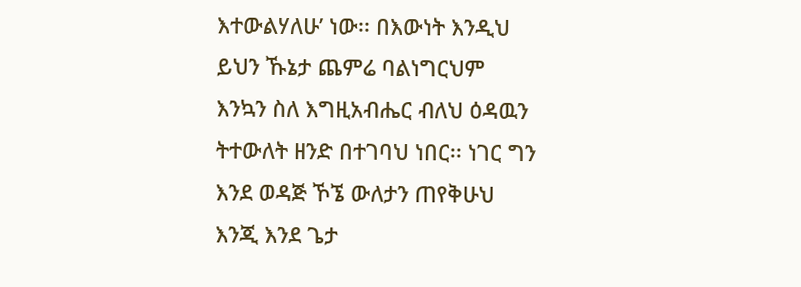እተውልሃለሁ’ ነው፡፡ በእውነት እንዲህ ይህን ኹኔታ ጨምሬ ባልነግርህም እንኳን ስለ እግዚአብሔር ብለህ ዕዳዉን ትተውለት ዘንድ በተገባህ ነበር፡፡ ነገር ግን እንደ ወዳጅ ኾኜ ውለታን ጠየቅሁህ እንጂ እንደ ጌታ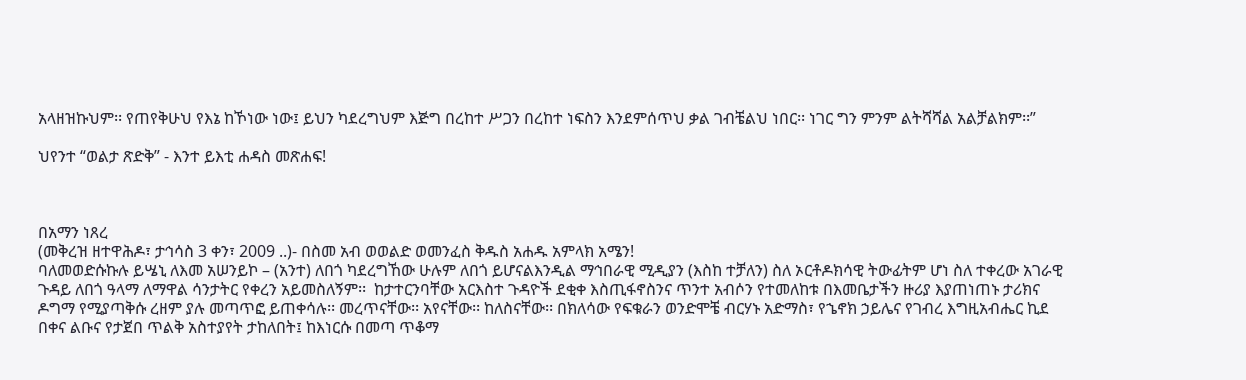አላዘዝኩህም፡፡ የጠየቅሁህ የእኔ ከኾነው ነው፤ ይህን ካደረግህም እጅግ በረከተ ሥጋን በረከተ ነፍስን እንደምሰጥህ ቃል ገብቼልህ ነበር፡፡ ነገር ግን ምንም ልትሻሻል አልቻልክም፡፡”

ህየንተ “ወልታ ጽድቅ” - እንተ ይእቲ ሐዳስ መጽሐፍ!



በአማን ነጸረ
(መቅረዝ ዘተዋሕዶ፣ ታኅሳስ 3 ቀን፣ 2009 ..)- በስመ አብ ወወልድ ወመንፈስ ቅዱስ አሐዱ አምላክ አሜን!
ባለመወድሱኩሉ ይሤኒ ለእመ አሠንይኮ – (አንተ) ለበጎ ካደረግኸው ሁሉም ለበጎ ይሆናልእንዲል ማኅበራዊ ሚዲያን (እስከ ተቻለን) ስለ ኦርቶዶክሳዊ ትውፊትም ሆነ ስለ ተቀረው አገራዊ ጉዳይ ለበጎ ዓላማ ለማዋል ሳንታትር የቀረን አይመስለኝም፡፡  ከታተርንባቸው አርእስተ ጉዳዮች ደቂቀ እስጢፋኖስንና ጥንተ አብሶን የተመለከቱ በእመቤታችን ዙሪያ እያጠነጠኑ ታሪክና ዶግማ የሚያጣቅሱ ረዘም ያሉ መጣጥፎ ይጠቀሳሉ፡፡ መረጥናቸው፡፡ አየናቸው፡፡ ከለስናቸው፡፡ በክለሳው የፍቁራን ወንድሞቼ ብርሃኑ አድማስ፣ የኄኖክ ኃይሌና የገብረ እግዚአብሔር ኪደ በቀና ልቡና የታጀበ ጥልቅ አስተያየት ታከለበት፤ ከእነርሱ በመጣ ጥቆማ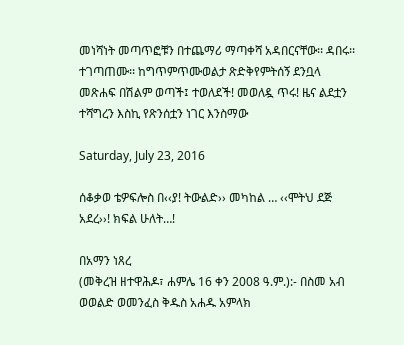መነሻነት መጣጥፎቹን በተጨማሪ ማጣቀሻ አዳበርናቸው፡፡ ዳበሩ፡፡ ተገጣጠሙ፡፡ ከግጥምጥሙወልታ ጽድቅየምትሰኝ ደንቧላ መጽሐፍ በሽልም ወጣች፤ ተወለደች! መወለዷ ጥሩ! ዜና ልደቷን ተሻግረን እስኪ የጽንሰቷን ነገር እንስማው

Saturday, July 23, 2016

ሰቆቃወ ቴዎፍሎስ በ‹‹ያ! ትውልድ›› መካከል … ‹‹ሞትህ ደጅ አደረ››! ክፍል ሁለት…!

በአማን ነጸረ
(መቅረዝ ዘተዋሕዶ፣ ሐምሌ 16 ቀን 2008 ዓ.ም.):- በስመ አብ ወወልድ ወመንፈስ ቅዱስ አሐዱ አምላክ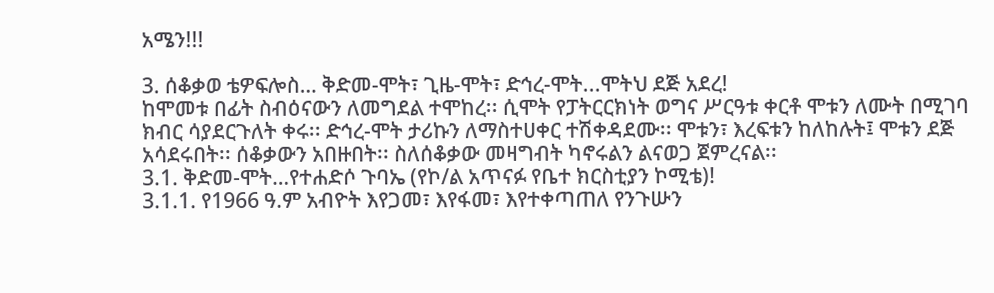አሜን!!!

3. ሰቆቃወ ቴዎፍሎስ… ቅድመ-ሞት፣ ጊዜ-ሞት፣ ድኅረ-ሞት...ሞትህ ደጅ አደረ!
ከሞመቱ በፊት ስብዕናውን ለመግደል ተሞከረ፡፡ ሲሞት የፓትርርክነት ወግና ሥርዓቱ ቀርቶ ሞቱን ለሙት በሚገባ ክብር ሳያደርጉለት ቀሩ፡፡ ድኅረ-ሞት ታሪኩን ለማስተሀቀር ተሽቀዳደሙ፡፡ ሞቱን፣ እረፍቱን ከለከሉት፤ ሞቱን ደጅ አሳደሩበት፡፡ ሰቆቃውን አበዙበት፡፡ ስለሰቆቃው መዛግብት ካኖሩልን ልናወጋ ጀምረናል፡፡
3.1. ቅድመ-ሞት…የተሐድሶ ጉባኤ (የኮ/ል አጥናፉ የቤተ ክርስቲያን ኮሚቴ)!
3.1.1. የ1966 ዓ.ም አብዮት እየጋመ፣ እየፋመ፣ እየተቀጣጠለ የንጉሡን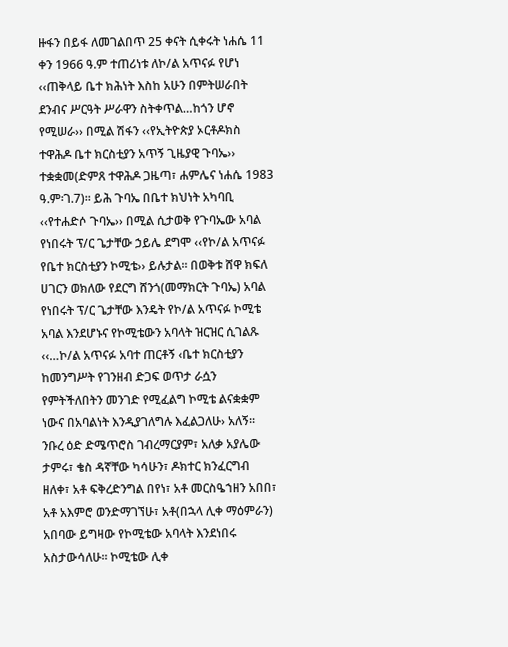ዙፋን በይፋ ለመገልበጥ 25 ቀናት ሲቀሩት ነሐሴ 11 ቀን 1966 ዓ.ም ተጠሪነቱ ለኮ/ል አጥናፉ የሆነ ‹‹ጠቅላይ ቤተ ክሕነት እስከ አሁን በምትሠራበት ደንብና ሥርዓት ሥራዋን ስትቀጥል…ከጎን ሆኖ የሚሠራ›› በሚል ሽፋን ‹‹የኢትዮጵያ ኦርቶዶክስ ተዋሕዶ ቤተ ክርስቲያን አጥኝ ጊዜያዊ ጉባኤ›› ተቋቋመ(ድምጸ ተዋሕዶ ጋዜጣ፣ ሐምሌና ነሐሴ 1983 ዓ.ም፡ገ.7)፡፡ ይሕ ጉባኤ በቤተ ክህነት አካባቢ ‹‹የተሐድሶ ጉባኤ›› በሚል ሲታወቅ የጉባኤው አባል የነበሩት ፕ/ር ጌታቸው ኃይሌ ደግሞ ‹‹የኮ/ል አጥናፉ የቤተ ክርስቲያን ኮሚቴ›› ይሉታል፡፡ በወቅቱ ሸዋ ክፍለ ሀገርን ወክለው የደርግ ሸንጎ(መማክርት ጉባኤ) አባል የነበሩት ፕ/ር ጌታቸው እንዴት የኮ/ል አጥናፉ ኮሚቴ አባል እንደሆኑና የኮሚቴውን አባላት ዝርዝር ሲገልጹ ‹‹…ኮ/ል አጥናፉ አባተ ጠርቶኝ ‹ቤተ ክርስቲያን ከመንግሥት የገንዘብ ድጋፍ ወጥታ ራሷን የምትችለበትን መንገድ የሚፈልግ ኮሚቴ ልናቋቋም ነውና በአባልነት እንዲያገለግሉ እፈልጋለሁ› አለኝ፡፡ ንቡረ ዕድ ድሜጥሮስ ገብረማርያም፣ አለቃ አያሌው ታምሩ፣ ቄስ ዳኛቸው ካሳሁን፣ ዶክተር ክንፈርግብ ዘለቀ፣ አቶ ፍቅረድንግል በየነ፣ አቶ መርስዔኀዘን አበበ፣ አቶ አእምሮ ወንድማገኘሁ፣ አቶ(በኋላ ሊቀ ማዕምራን) አበባው ይግዛው የኮሚቴው አባላት እንደነበሩ አስታውሳለሁ፡፡ ኮሚቴው ሊቀ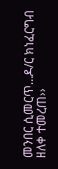መንበር ሲመርጥ…ዶ/ር ክነፈርግብ ዘለቀ ተመረጠ››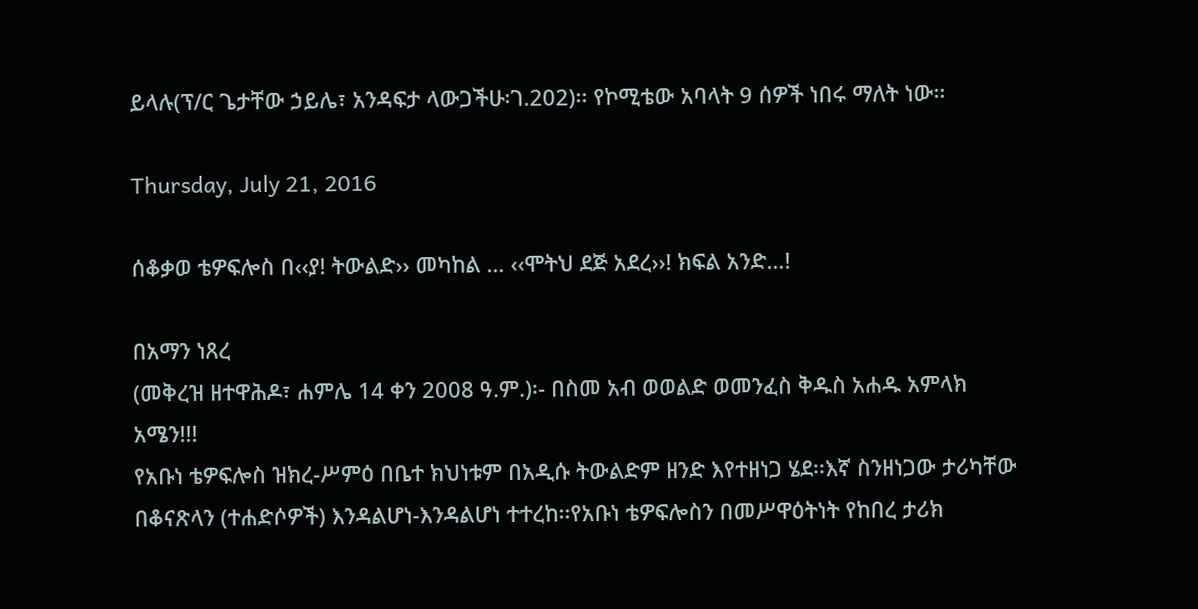ይላሉ(ፕ/ር ጌታቸው ኃይሌ፣ አንዳፍታ ላውጋችሁ፡ገ.202)፡፡ የኮሚቴው አባላት 9 ሰዎች ነበሩ ማለት ነው፡፡

Thursday, July 21, 2016

ሰቆቃወ ቴዎፍሎስ በ‹‹ያ! ትውልድ›› መካከል … ‹‹ሞትህ ደጅ አደረ››! ክፍል አንድ…!

በአማን ነጸረ
(መቅረዝ ዘተዋሕዶ፣ ሐምሌ 14 ቀን 2008 ዓ.ም.)፡- በስመ አብ ወወልድ ወመንፈስ ቅዱስ አሐዱ አምላክ አሜን!!!
የአቡነ ቴዎፍሎስ ዝክረ-ሥምዕ በቤተ ክህነቱም በአዲሱ ትውልድም ዘንድ እየተዘነጋ ሄደ፡፡እኛ ስንዘነጋው ታሪካቸው በቆናጽላን (ተሐድሶዎች) እንዳልሆነ-እንዳልሆነ ተተረከ፡፡የአቡነ ቴዎፍሎስን በመሥዋዕትነት የከበረ ታሪክ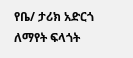የቤ/ ታሪክ አድርጎ ለማየት ፍላጎት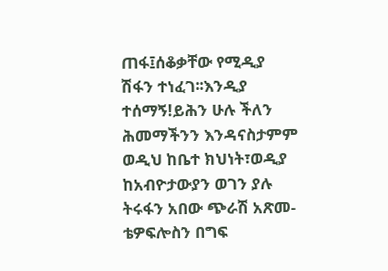ጠፋ፤ሰቆቃቸው የሚዲያ ሽፋን ተነፈገ፡፡እንዲያ ተሰማኝ!ይሕን ሁሉ ችለን ሕመማችንን እንዳናስታምም ወዲህ ከቤተ ክህነት፣ወዲያ ከአብዮታውያን ወገን ያሉ ትሩፋን አበው ጭራሽ አጽመ-ቴዎፍሎስን በግፍ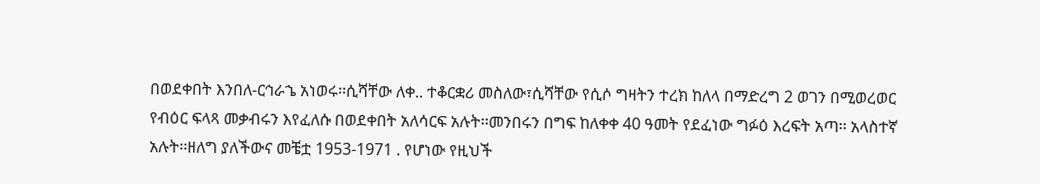በወደቀበት እንበለ-ርኅራኄ አነወሩ፡፡ሲሻቸው ለቀ.. ተቆርቋሪ መስለው፣ሲሻቸው የሲሶ ግዛትን ተረክ ከለላ በማድረግ 2 ወገን በሚወረወር የብዕር ፍላጻ መቃብሩን እየፈለሱ በወደቀበት አለሳርፍ አሉት፡፡መንበሩን በግፍ ከለቀቀ 40 ዓመት የደፈነው ግፉዕ እረፍት አጣ፡፡ አላስተኛ አሉት፡፡ዘለግ ያለችውና መቼቷ 1953-1971 . የሆነው የዚህች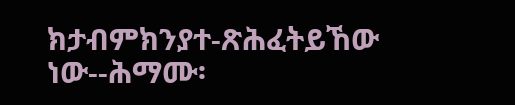ክታብምክንያተ-ጽሕፈትይኸው ነው--ሕማሙ፡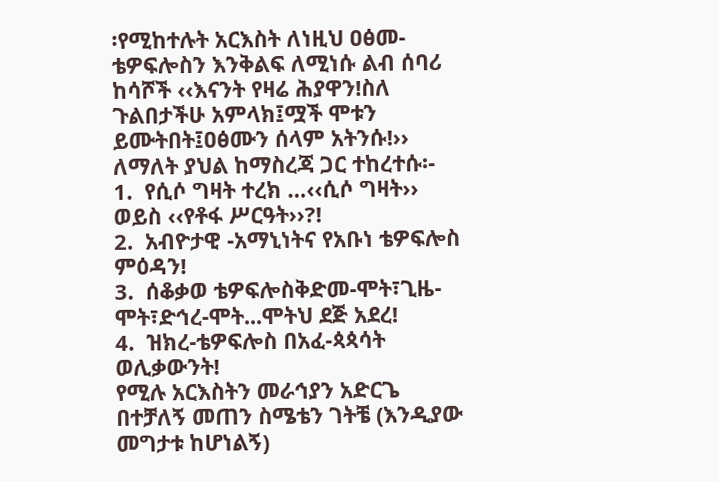፡የሚከተሉት አርእስት ለነዚህ ዐፅመ-ቴዎፍሎስን እንቅልፍ ለሚነሱ ልብ ሰባሪ ከሳሾች ‹‹እናንት የዛሬ ሕያዋን!ስለ ጉልበታችሁ አምላክ፤ሟች ሞቱን ይሙትበት፤ዐፅሙን ሰላም አትንሱ!›› ለማለት ያህል ከማስረጃ ጋር ተከረተሱ፡-
1.  የሲሶ ግዛት ተረክ …‹‹ሲሶ ግዛት›› ወይስ ‹‹የቶፋ ሥርዓት››?!
2.  አብዮታዊ -አማኒነትና የአቡነ ቴዎፍሎስ ምዕዳን!
3.  ሰቆቃወ ቴዎፍሎስቅድመ-ሞት፣ጊዜ-ሞት፣ድኅረ-ሞት...ሞትህ ደጅ አደረ!
4.  ዝክረ-ቴዎፍሎስ በአፈ-ጳጳሳት ወሊቃውንት!
የሚሉ አርእስትን መራኅያን አድርጌ በተቻለኝ መጠን ስሜቴን ገትቼ (እንዲያው መግታቱ ከሆነልኝ)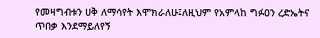የመዛግብቱን ሀቅ ለማሳየት እሞክራለሁ፤ለዚህም የአምላከ ግፉዐን ረድኤትና ጥበቃ እንደማይለየኝ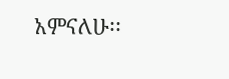አምናለሁ፡፡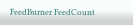FeedBurner FeedCount